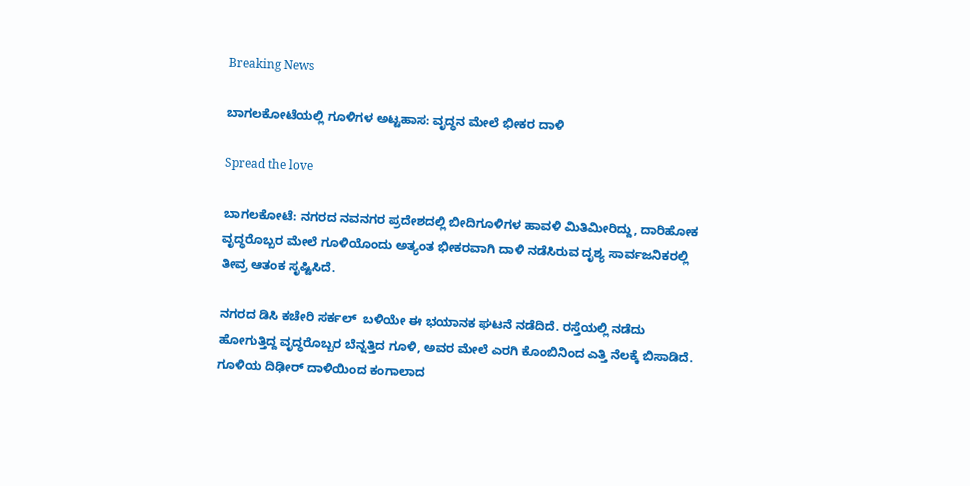Breaking News

ಬಾಗಲಕೋಟೆಯಲ್ಲಿ ಗೂಳಿಗಳ ಅಟ್ಟಹಾಸ: ವೃದ್ಧನ ಮೇಲೆ ಭೀಕರ ದಾಳಿ

Spread the love

ಬಾಗಲಕೋಟೆ: ನಗರದ ನವನಗರ ಪ್ರದೇಶದಲ್ಲಿ ಬೀದಿಗೂಳಿಗಳ ಹಾವಳಿ ಮಿತಿಮೀರಿದ್ದು, ದಾರಿಹೋಕ ವೃದ್ಧರೊಬ್ಬರ ಮೇಲೆ ಗೂಳಿಯೊಂದು ಅತ್ಯಂತ ಭೀಕರವಾಗಿ ದಾಳಿ ನಡೆಸಿರುವ ದೃಶ್ಯ ಸಾರ್ವಜನಿಕರಲ್ಲಿ ತೀವ್ರ ಆತಂಕ ಸೃಷ್ಟಿಸಿದೆ.

ನಗರದ ಡಿಸಿ ಕಚೇರಿ ಸರ್ಕಲ್  ಬಳಿಯೇ ಈ ಭಯಾನಕ ಘಟನೆ ನಡೆದಿದೆ. ರಸ್ತೆಯಲ್ಲಿ ನಡೆದು ಹೋಗುತ್ತಿದ್ದ ವೃದ್ಧರೊಬ್ಬರ ಬೆನ್ನತ್ತಿದ ಗೂಳಿ, ಅವರ ಮೇಲೆ ಎರಗಿ ಕೊಂಬಿನಿಂದ ಎತ್ತಿ ನೆಲಕ್ಕೆ ಬಿಸಾಡಿದೆ. ಗೂಳಿಯ ದಿಢೀರ್ ದಾಳಿಯಿಂದ ಕಂಗಾಲಾದ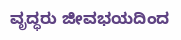ವೃದ್ಧರು ಜೀವಭಯದಿಂದ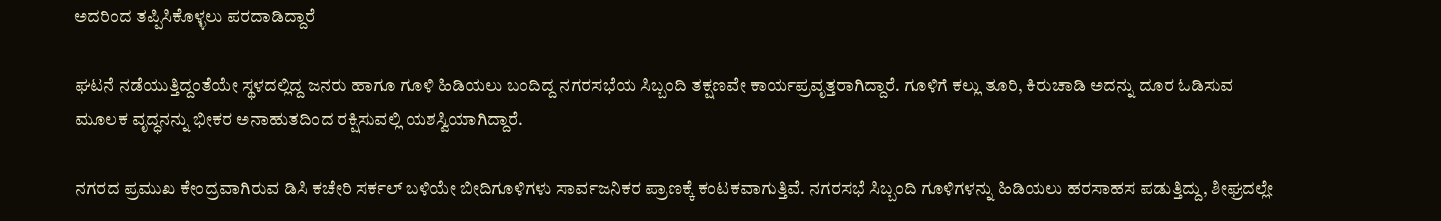ಅದರಿಂದ ತಪ್ಪಿಸಿಕೊಳ್ಳಲು ಪರದಾಡಿದ್ದಾರೆ

ಘಟನೆ ನಡೆಯುತ್ತಿದ್ದಂತೆಯೇ ಸ್ಥಳದಲ್ಲಿದ್ದ ಜನರು ಹಾಗೂ ಗೂಳಿ ಹಿಡಿಯಲು ಬಂದಿದ್ದ ನಗರಸಭೆಯ ಸಿಬ್ಬಂದಿ ತಕ್ಷಣವೇ ಕಾರ್ಯಪ್ರವೃತ್ತರಾಗಿದ್ದಾರೆ. ಗೂಳಿಗೆ ಕಲ್ಲು ತೂರಿ, ಕಿರುಚಾಡಿ ಅದನ್ನು ದೂರ ಓಡಿಸುವ ಮೂಲಕ ವೃದ್ಧನನ್ನು ಭೀಕರ ಅನಾಹುತದಿಂದ ರಕ್ಷಿಸುವಲ್ಲಿ ಯಶಸ್ವಿಯಾಗಿದ್ದಾರೆ.

ನಗರದ ಪ್ರಮುಖ ಕೇಂದ್ರವಾಗಿರುವ ಡಿಸಿ ಕಚೇರಿ ಸರ್ಕಲ್ ಬಳಿಯೇ ಬೀದಿಗೂಳಿಗಳು ಸಾರ್ವಜನಿಕರ ಪ್ರಾಣಕ್ಕೆ ಕಂಟಕವಾಗುತ್ತಿವೆ. ನಗರಸಭೆ ಸಿಬ್ಬಂದಿ ಗೂಳಿಗಳನ್ನು ಹಿಡಿಯಲು ಹರಸಾಹಸ ಪಡುತ್ತಿದ್ದು, ಶೀಘ್ರದಲ್ಲೇ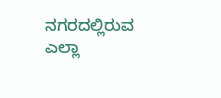ನಗರದಲ್ಲಿರುವ ಎಲ್ಲಾ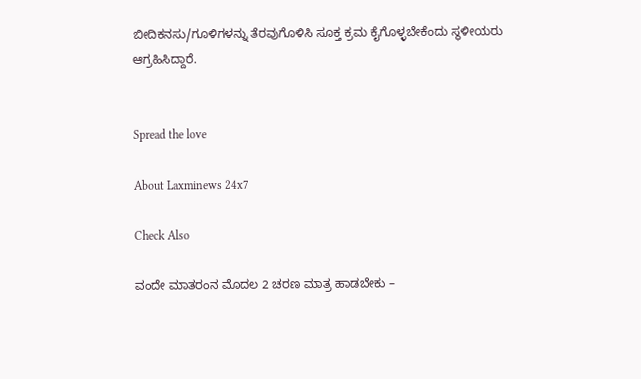ಬೀದಿಕನಸು/ಗೂಳಿಗಳನ್ನು ತೆರವುಗೊಳಿಸಿ ಸೂಕ್ತ ಕ್ರಮ ಕೈಗೊಳ್ಳಬೇಕೆಂದು ಸ್ಥಳೀಯರು ಆಗ್ರಹಿಸಿದ್ದಾರೆ.


Spread the love

About Laxminews 24x7

Check Also

ವಂದೇ ಮಾತರಂನ ಮೊದಲ 2 ಚರಣ ಮಾತ್ರ ಹಾಡಬೇಕು –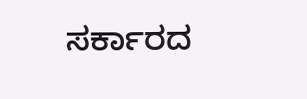ಸರ್ಕಾರದ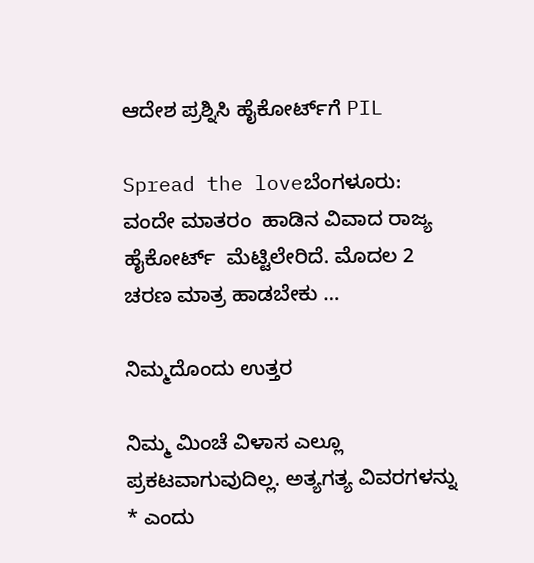ಆದೇಶ ಪ್ರಶ್ನಿಸಿ ಹೈಕೋರ್ಟ್‌ಗೆ PIL

Spread the loveಬೆಂಗಳೂರು: ವಂದೇ ಮಾತರಂ  ಹಾಡಿನ ವಿವಾದ ರಾಜ್ಯ ಹೈಕೋರ್ಟ್  ಮೆಟ್ಟಿಲೇರಿದೆ. ಮೊದಲ 2 ಚರಣ ಮಾತ್ರ ಹಾಡಬೇಕು …

ನಿಮ್ಮದೊಂದು ಉತ್ತರ

ನಿಮ್ಮ ಮಿಂಚೆ ವಿಳಾಸ ಎಲ್ಲೂ ಪ್ರಕಟವಾಗುವುದಿಲ್ಲ. ಅತ್ಯಗತ್ಯ ವಿವರಗಳನ್ನು * ಎಂದು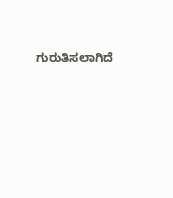ಗುರುತಿಸಲಾಗಿದೆ